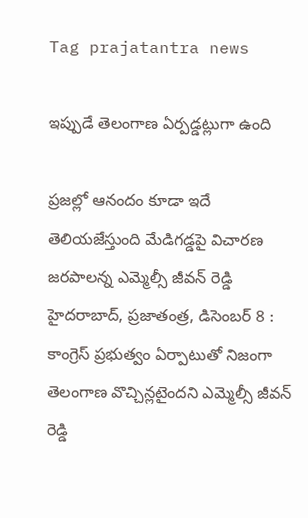Tag prajatantra news

ఇప్పుడే తెలంగాణ ఏర్పడ్డట్లుగా ఉంది

ప్రజల్లో ఆనందం కూడా ఇదే తెలియజేస్తుంది మేడిగడ్డపై విచారణ జరపాలన్న ఎమ్మెల్సీ జీవన్‌ రెడ్డి హైదరాబాద్‌, ప్రజాతంత్ర, డిసెంబర్‌ 8 : కాంగ్రెస్‌ ప్రభుత్వం ఏర్పాటుతో నిజంగా తెలంగాణ వొచ్చిన్లటైందని ఎమ్మెల్సీ జీవన్‌ రెడ్డి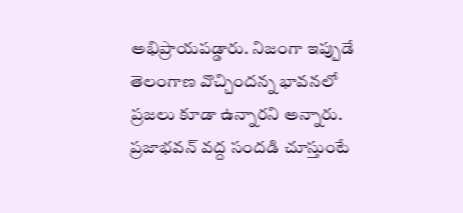అభిప్రాయపడ్డారు. నిజంగా ఇప్పుడే తెలంగాణ వొచ్చిందన్న భావనలో ప్రజలు కూడా ఉన్నారని అన్నారు. ప్రజాభవన్‌ వద్ద సందడి చూస్తుంటే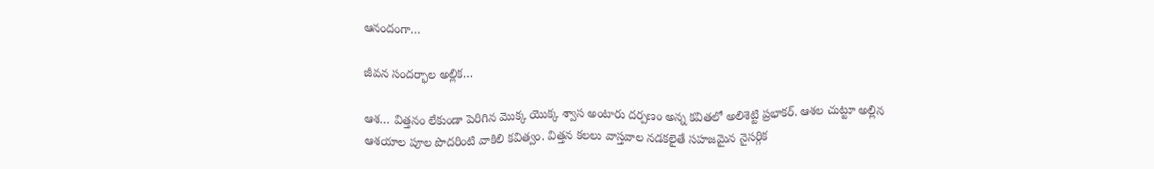ఆనందంగా…

జీవన సందర్భాల అల్లిక…

ఆశ… విత్తనం లేకుండా పెరిగిన మొక్క యొక్క శ్వాస అంటారు దర్పణం అన్న కవితలో అలిశెట్టి ప్రభాకర్‌. ఆశల చుట్టూ అల్లిన ఆశయాల పూల పొదరింటి వాకిలి కవిత్వం. విత్తన కలలు వాస్తవాల నడకలైతే సహజమైన నైసర్గిక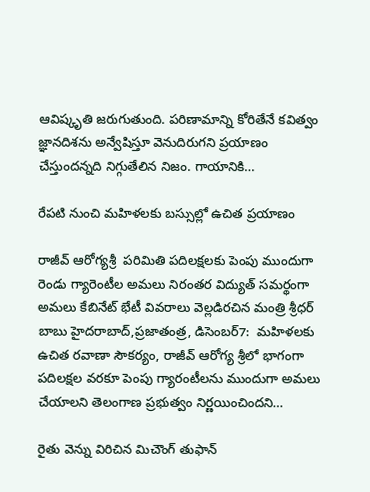ఆవిష్కృతి జరుగుతుంది. పరిణామాన్ని కోరితేనే కవిత్వం జ్ఞానదిశను అన్వేషిస్తూ వెనుదిరుగని ప్రయాణం  చేస్తుందన్నది నిగ్గుతేలిన నిజం. గాయానికి…

రేపటి నుంచి మహిళలకు బస్సుల్లో ఉచిత ప్రయాణం

రాజీవ్‌ ఆరోగ్యశ్రీ  పరిమితి పదిలక్షలకు పెంపు ముందుగా రెండు గ్యారెంటీల అమలు నిరంతర విద్యుత్‌ సమర్థంగా అమలు కేబినేట్‌ భేటీ వివరాలు వెల్లడిరచిన మంత్రి శ్రీధర్‌ బాబు హైదరాబాద్‌,ప్రజాతంత్ర, డిసెంబర్‌7:  మహిళలకు ఉచిత రవాణా సౌకర్యం, రాజీవ్‌ ఆరోగ్య శ్రీలో భాగంగా పదిలక్షల వరకూ పెంపు గ్యారంటీలను ముందుగా అమలు చేయాలని తెలంగాణ ప్రభుత్వం నిర్ణయించిందని…

రైతు వెన్ను విరిచిన మిచౌంగ్‌ తుఫాన్‌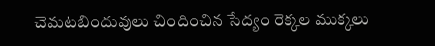చెమటబిందువులు చిందించిన సేద్యం రెక్కల ముక్కలు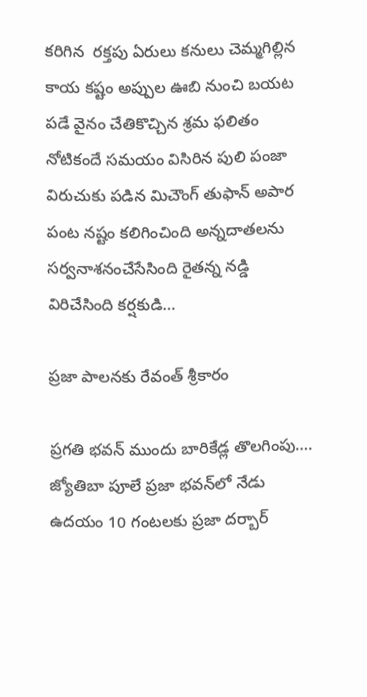కరిగిన  రక్తపు ఏరులు కనులు చెమ్మగిల్లిన కాయ కష్టం అప్పుల ఊబి నుంచి బయట పడే వైనం చేతికొచ్చిన శ్రమ ఫలితం నోటికందే సమయం విసిరిన పులి పంజా విరుచుకు పడిన మిచౌంగ్‌ తుఫాన్‌ అపార పంట నష్టం కలిగించింది అన్నదాతలను సర్వనాశనంచేసేసింది రైతన్న నడ్డి విరిచేసింది కర్షకుడి…

ప్రజా పాలనకు రేవంత్‌ శ్రీకారం

ప్రగతి భవన్‌ ముందు బారికేడ్ల తొలగింపు…. జ్యోతిబా పూలే ప్రజా భవన్‌లో నేడు ఉదయం 10 గంటలకు ప్రజా దర్బార్‌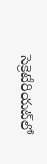సెక్రెటేరియట్‌లో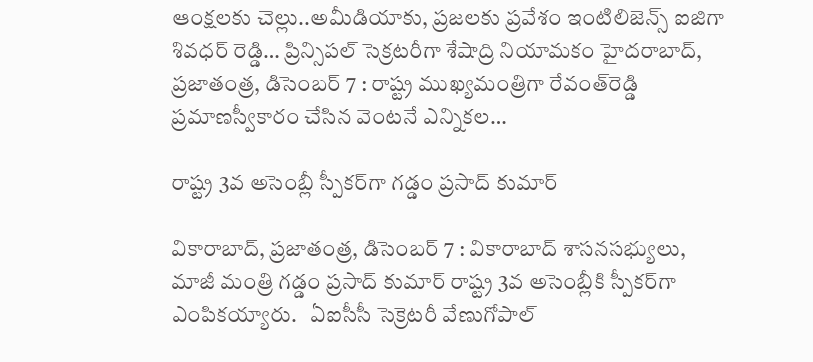ఆంక్షలకు చెల్లు..అమీడియాకు, ప్రజలకు ప్రవేశం ఇంటిలిజెన్స్‌ ఐజిగా శివధర్‌ రెడ్డి… ప్రిన్సిపల్‌ సెక్రటరీగా శేషాద్రి నియామకం హైదరాబాద్‌, ప్రజాతంత్ర, డిసెంబర్‌ 7 : రాష్ట్ర ముఖ్యమంత్రిగా రేవంత్‌రెడ్డి ప్రమాణస్వీకారం చేసిన వెంటనే ఎన్నికల…

రాష్ట్ర 3వ అసెంబ్లీ స్పీకర్‌గా గడ్డం ప్రసాద్‌ కుమార్‌

వికారాబాద్‌, ప్రజాతంత్ర, డిసెంబర్‌ 7 : వికారాబాద్‌ శాసనసభ్యులు, మాజీ మంత్రి గడ్డం ప్రసాద్‌ కుమార్‌ రాష్ట్ర 3వ అసెంబ్లీకి స్పీకర్‌గా ఎంపికయ్యారు.   ఏఐసీసీ సెక్రెటరీ వేణుగోపాల్‌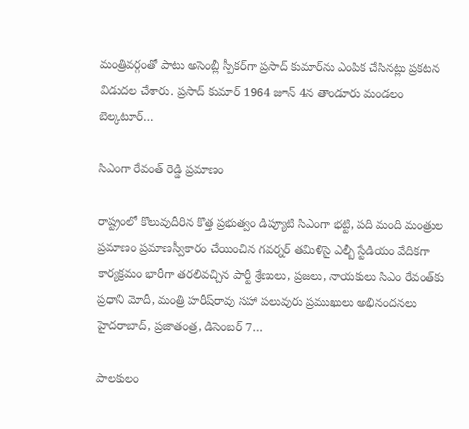మంత్రివర్గంతో పాటు అసెంబ్లీ స్పీకర్‌గా ప్రసాద్‌ కుమార్‌ను ఎంపిక చేసినట్లు ప్రకటన విడుదల చేశారు. ప్రసాద్‌ కుమార్‌ 1964 జూన్‌ 4న తాండూరు మండలం బెల్కటూర్‌…

సిఎంగా రేవంత్‌ రెడ్డి ప్రమాణం

రాష్ట్రంలో కొలువుదీరిన కొత్త ప్రభుత్వం డిప్యూటి సిఎంగా భట్టి, పది మంది మంత్రుల ప్రమాణం ప్రమాణస్వీకారం చేయించిన గవర్నర్‌ తమిళిసై ఎల్బీ స్టేడియం వేదికగా కార్యక్రమం భారీగా తరలివచ్చిన పార్టీ శ్రేణులు, ప్రజలు, నాయకులు సిఎం రేవంత్‌కు ప్రధాని మోదీ, మంత్రి హరీష్‌రావు సహా పలువురు ప్రముఖులు అభినందనలు   హైదరాబాద్‌, ప్రజాతంత్ర, డిసెంబర్‌ 7…

పాలకులం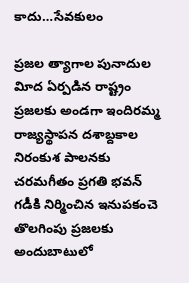కాదు…సేవకులం

ప్రజల త్యాగాల పునాదుల విూద ఏర్పడిన రాష్ట్రం ప్రజలకు అండగా ఇందిరమ్మ రాజ్యస్థాపన దశాబ్దకాల నిరంకుశ పాలనకు చరమగీతం ప్రగతి భవన్‌ గడీకి నిర్మించిన ఇనుపకంచె తొలగింపు ప్రజలకు అందుబాటులో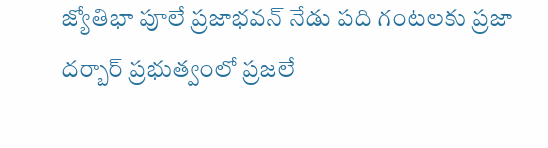జ్యోతిభా పూలే ప్రజాభవన్‌ నేడు పది గంటలకు ప్రజా దర్బార్‌ ప్రభుత్వంలో ప్రజలే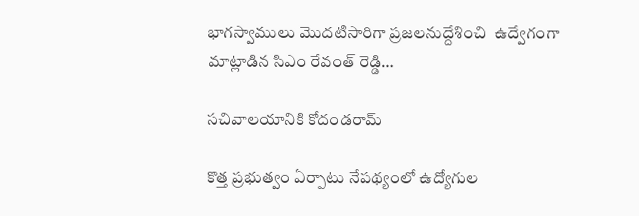భాగస్వాములు మొదటిసారిగా ప్రజలనుద్దేశించి  ఉద్వేగంగా మాట్లాడిన సిఎం రేవంత్‌ రెడ్డి…

సచివాలయానికి కోదండరామ్‌

కొత్త ప్రభుత్వం ఏర్పాటు నేపథ్యంలో ఉద్యోగుల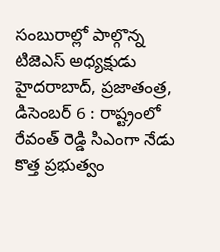సంబురాల్లో పాల్గొన్న టిజెఎస్‌ అధ్యక్షుడు హైదరాబాద్‌, ప్రజాతంత్ర, డిసెంబర్‌ 6 : రాష్ట్రంలో రేవంత్‌ రెడ్డి సిఎంగా నేడు కొత్త ప్రభుత్వం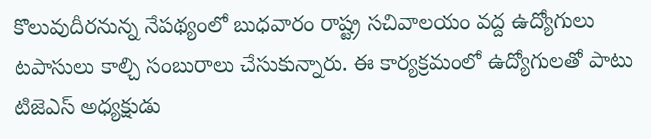కొలువుదీరనున్న నేపథ్యంలో బుధవారం రాష్ట్ర సచివాలయం వద్ద ఉద్యోగులు టపాసులు కాల్చి సంబురాలు చేసుకున్నారు. ఈ కార్యక్రమంలో ఉద్యోగులతో పాటు టిజెఎస్‌ అధ్యక్షుడు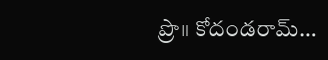ప్రొ॥ కోదండరామ్‌…